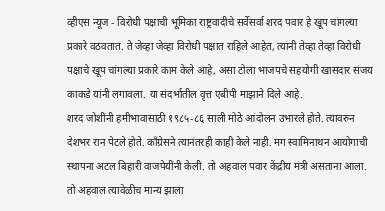व्हीएस न्यूज - विरोधी पक्षाची भूमिका राष्ट्रवादीचे सर्वेसर्वा शरद पवार हे खूप चांगल्या प्रकारे वठवतात. ते जेव्हा जेव्हा विरोधी पक्षात राहिले आहेत, त्यांनी तेव्हा तेव्हा विरोधी पक्षाचे खूप चांगल्या प्रकारे काम केले आहे, असा टोला भाजपचे सहयोगी खासदार संजय काकडे यांनी लगावला. या संदर्भातील वृत्त एबीपी माझाने दिले आहे.
शरद जोशींनी हमीभावासाठी १९८५-८६ साली मोठे आंदोलन उभारले होते. त्यावरुन देशभर रान पेटले होते. काँग्रेसने त्यानंतरही काही केले नाही. मग स्वामिनाथन आयोगाची स्थापना अटल बिहारी वाजपेयींनी केली. तो अहवाल पवार केंद्रीय मंत्री असताना आला. तो अहवाल त्यावेळीच मान्य झाला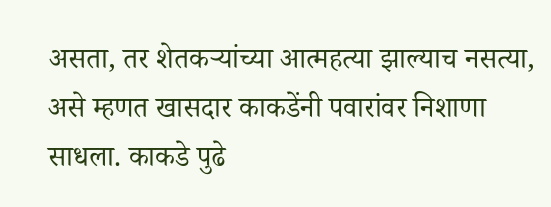असता, तर शेतकऱ्यांच्या आत्महत्या झाल्याच नसत्या, असे म्हणत खासदार काकडेंनी पवारांवर निशाणा साधला. काकडे पुढे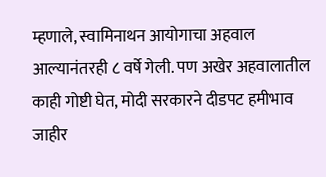म्हणाले, स्वामिनाथन आयोगाचा अहवाल आल्यानंतरही ८ वर्षे गेली. पण अखेर अहवालातील काही गोष्टी घेत, मोदी सरकारने दीडपट हमीभाव जाहीर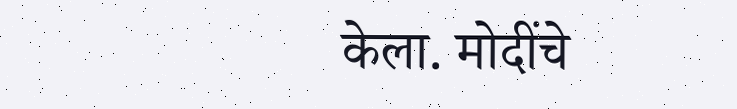केला. मोदींचे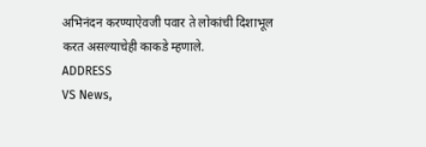अभिनंदन करण्याऐवजी पवार ते लोकांची दिशाभूल करत असल्याचेही काकडे म्हणाले.
ADDRESS
VS News,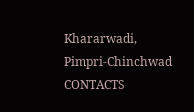Khararwadi,
Pimpri-Chinchwad
CONTACTS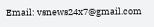Email: vsnews24x7@gmail.com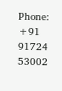Phone: +91 91724 53002